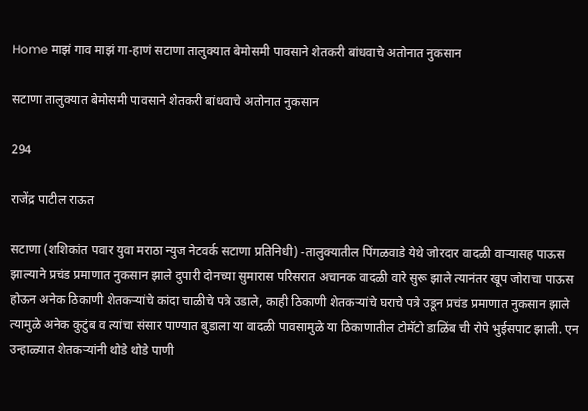Home माझं गाव माझं गा-हाणं सटाणा तालुक्यात बेमोसमी पावसाने शेतकरी बांधवाचे अतोनात नुकसान

सटाणा तालुक्यात बेमोसमी पावसाने शेतकरी बांधवाचे अतोनात नुकसान

294

राजेंद्र पाटील राऊत

सटाणा (शशिकांत पवार युवा मराठा न्युज नेटवर्क सटाणा प्रतिनिधी) -तालुक्यातील पिंगळवाडे येथे जोरदार वादळी वाऱ्यासह पाऊस झाल्याने प्रचंड प्रमाणात नुकसान झाले दुपारी दोनच्या सुमारास परिसरात अचानक वादळी वारे सुरू झाले त्यानंतर खूप जोराचा पाऊस होऊन अनेक ठिकाणी शेतकऱ्यांचे कांदा चाळीचे पत्रे उडाले, काही ठिकाणी शेतकऱ्यांचे घराचे पत्रे उडून प्रचंड प्रमाणात नुकसान झाले त्यामुळे अनेक कुटुंब व त्यांचा संसार पाण्यात बुडाला या वादळी पावसामुळे या ठिकाणातील टोमॅटो डाळिंब ची रोपे भुईसपाट झाली. एन उन्हाळ्यात शेतकऱ्यांनी थोडे थोडे पाणी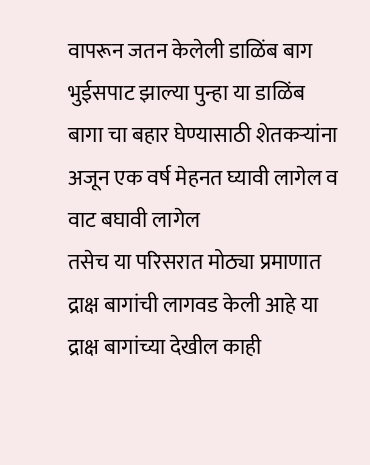वापरून जतन केलेली डाळिंब बाग भुईसपाट झाल्या पुन्हा या डाळिंब बागा चा बहार घेण्यासाठी शेतकऱ्यांना अजून एक वर्ष मेहनत घ्यावी लागेल व वाट बघावी लागेल
तसेच या परिसरात मोठ्या प्रमाणात द्राक्ष बागांची लागवड केली आहे या द्राक्ष बागांच्या देखील काही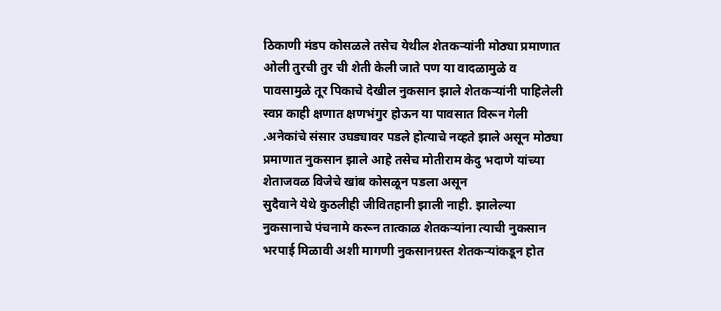ठिकाणी मंडप कोसळले तसेच येथील शेतकऱ्यांनी मोठ्या प्रमाणात ओली तुरची तुर ची शेती केली जाते पण या वादळामुळे व पावसामुळे तूर पिकाचे देखील नुकसान झाले शेतकऱ्यांनी पाहिलेली स्वप्न काही क्षणात क्षणभंगुर होऊन या पावसात विरून गेली .अनेकांचे संसार उघड्यावर पडले होत्याचे नव्हते झाले असून मोठ्या प्रमाणात नुकसान झाले आहे तसेच मोतीराम केदु भदाणे यांच्या शेताजवळ विजेचे खांब कोसळून पडला असून
सुदैवाने येथे कुठलीही जीवितहानी झाली नाही. झालेल्या नुकसानाचे पंचनामे करून तात्काळ शेतकऱ्यांना त्याची नुकसान भरपाई मिळावी अशी मागणी नुकसानग्रस्त शेतकऱ्यांकडून होत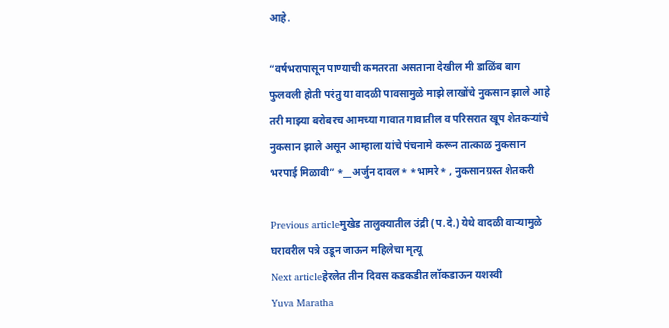आहे.

“वर्षभरापासून पाण्याची कमतरता असताना देखील मी डाळिंब बाग फुलवली होती परंतु या वादळी पावसामुळे माझे लाखोंचे नुकसान झाले आहे तरी माझ्या बरोबरच आमच्या गावात गावातील व परिसरात खूप शेतकऱ्यांचे नुकसान झाले असून आम्हाला यांचे पंचनामे करून तात्काळ नुकसान भरपाई मिळावी” *__अर्जुन दावल* *भामरे* , नुकसानग्रस्त शेतकरी

Previous articleमुखेड तालुक्यातील उंद्री (प.दे.) येथे वादळी वाऱ्यामुळे घरावरील पत्रे उडून जाऊन महिलेचा मृत्यू
Next articleहेरलेत तीन दिवस कडकडीत लॉकडाऊन यशस्वी
Yuva Maratha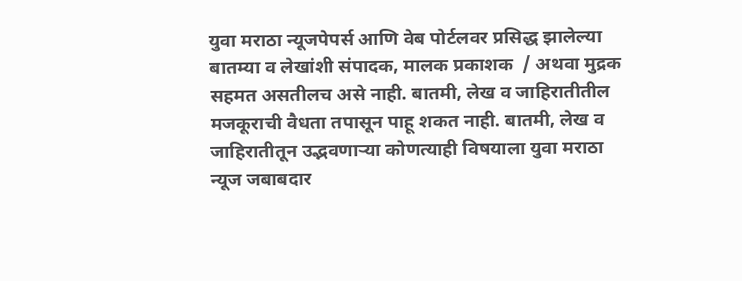युवा मराठा न्यूजपेपर्स आणि वेब पोर्टलवर प्रसिद्ध झालेल्या बातम्या व लेखांशी संपादक, मालक प्रकाशक  / अथवा मुद्रक सहमत असतीलच असे नाही. बातमी, लेख व जाहिरातीतील मजकूराची वैधता तपासून पाहू शकत नाही. बातमी, लेख व जाहिरातीतून उद्भवणाऱ्या कोणत्याही विषयाला युवा मराठा न्यूज जबाबदार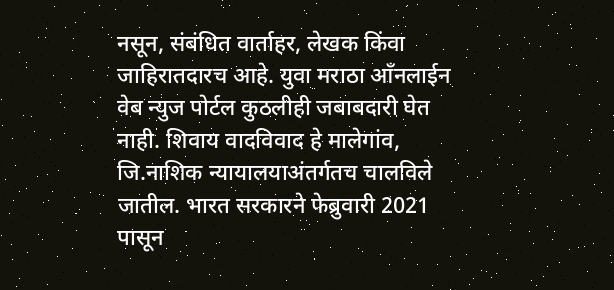नसून, संबंधित वार्ताहर, लेखक किंवा जाहिरातदारच आहे. युवा मराठा आँनलाईन वेब न्युज पोर्टल कुठलीही जबाबदारी घेत नाही. शिवाय वादविवाद हे मालेगांव, जि.नाशिक न्यायालयाअंतर्गतच चालविले जातील. भारत सरकारने फेब्रुवारी 2021 पासून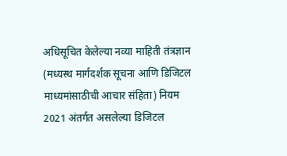अधिसूचित केलेल्या नव्या माहिती तंत्रज्ञान (मध्यस्थ मार्गदर्शक सूचना आणि डिजिटल माध्यमांसाठीची आचार संहिता) नियम 2021 अंतर्गत असलेल्या डिजिटल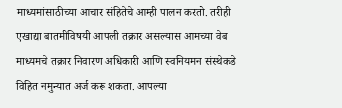माध्यमांसाठीच्या आचार संहितेचे आम्ही पालन करतो. तरीही एखाद्या बातमीविषयी आपली तक्रार असल्यास आमच्या वेब माध्यमचे तक्रार निवारण अधिकारी आणि स्वनियमन संस्थेकडे विहित नमुन्यात अर्ज करू शकता. आपल्या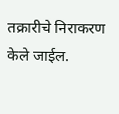तक्रारीचे निराकरण केले जाईल.